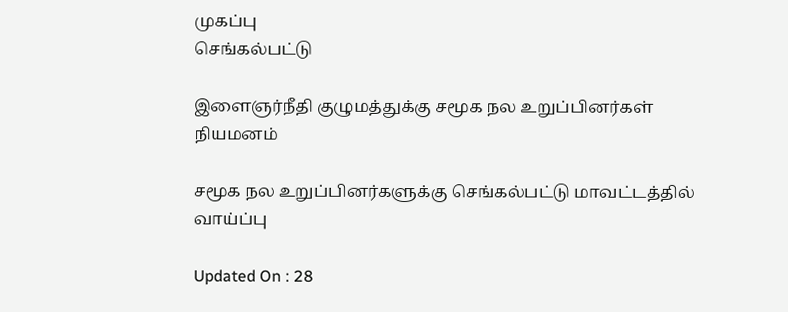முகப்பு
செங்கல்பட்டு

இளைஞர்நீதி குழுமத்துக்கு சமூக நல உறுப்பினர்கள் நியமனம்

சமூக நல உறுப்பினர்களுக்கு செங்கல்பட்டு மாவட்டத்தில் வாய்ப்பு

Updated On : 28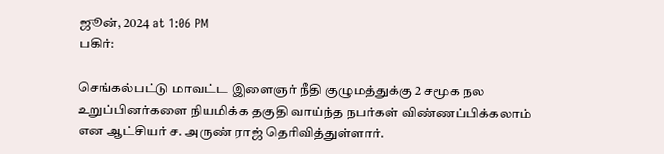ஜூன், 2024 at 1:06 PM
பகிர்:

செங்கல்பட்டு மாவட்ட இளைஞர் நீதி குழுமத்துக்கு 2 சமூக நல உறுப்பினர்களை நியமிக்க தகுதி வாய்ந்த நபர்கள் விண்ணப்பிக்கலாம் என ஆட்சியர் ச. அருண் ராஜ் தெரிவித்துள்ளார்.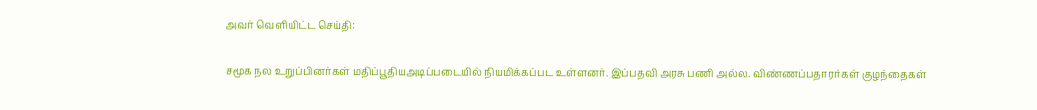அவர் வெளியிட்ட செய்தி:

சமூக நல உறுப்பினர்கள் மதிப்பூதியஅடிப்படையில் நியமிக்கப்பட உள்ளனர். இப்பதவி அரசு பணி அல்ல. விண்ணப்பதாரர்கள் குழந்தைகள்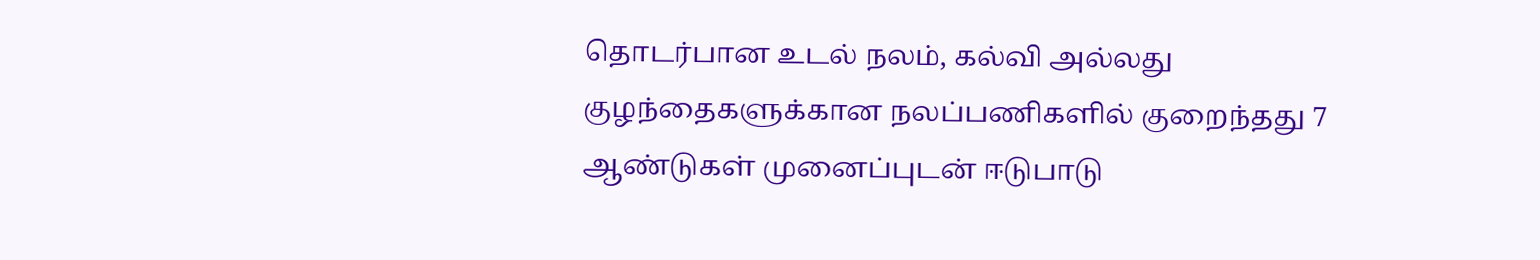தொடர்பான உடல் நலம், கல்வி அல்லது குழந்தைகளுக்கான நலப்பணிகளில் குறைந்தது 7 ஆண்டுகள் முனைப்புடன் ஈடுபாடு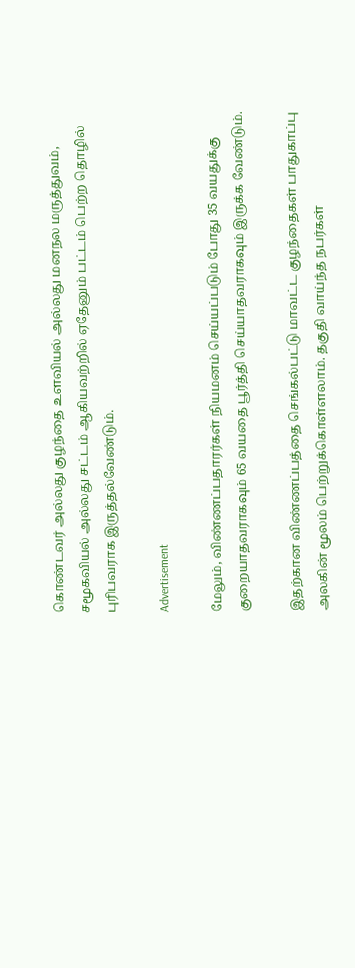கொண்டவர் அல்லது குழந்தை உளவியல் அல்லது மனநல மருத்துவம், சமூகவியல் அல்லது சட்டம் ஆகியவற்றில் ஏதேனும் பட்டம் பெற்ற தொழில் புரிபவராக இருத்தல்வேண்டும்.

Advertisement

மேலும், விண்ணப்பதாரர்கள் நியமனம் செய்யப்படும் போது 35 வயதுக்கு குறையாதவராகவும் 65 வயதை பூர்த்தி செய்யாதவராகவும் இருக்க வேண்டும்.

இதற்கான விண்ணப்பத்தை செங்கல்பட்டு மாவட்ட குழந்தைகள் பாதுகாப்பு அலகின் மூலம் பெற்றுக்கொள்ளலாம். தகுதி வாய்ந்த நபர்கள்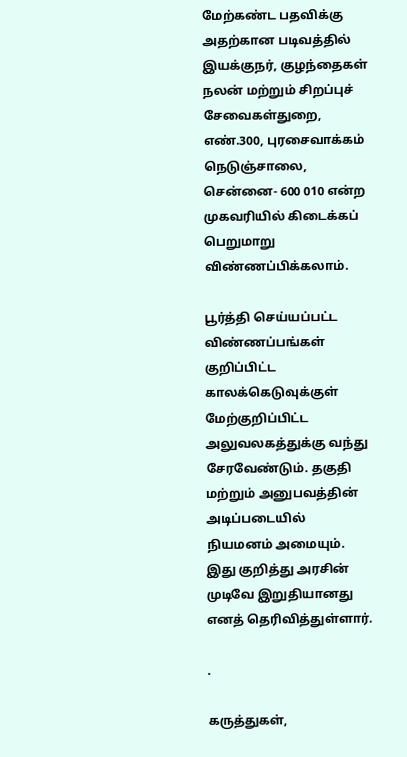மேற்கண்ட பதவிக்கு அதற்கான படிவத்தில் இயக்குநர், குழந்தைகள் நலன் மற்றும் சிறப்புச் சேவைகள்துறை, எண்.300, புரசைவாக்கம் நெடுஞ்சாலை, சென்னை- 600 010 என்ற முகவரியில் கிடைக்கப் பெறுமாறு விண்ணப்பிக்கலாம்.

பூர்த்தி செய்யப்பட்ட விண்ணப்பங்கள் குறிப்பிட்ட காலக்கெடுவுக்குள் மேற்குறிப்பிட்ட அலுவலகத்துக்கு வந்து சேரவேண்டும். தகுதி மற்றும் அனுபவத்தின் அடிப்படையில் நியமனம் அமையும். இது குறித்து அரசின் முடிவே இறுதியானது எனத் தெரிவித்துள்ளார்.

.

கருத்துகள்,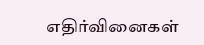எதிர்வினைகள்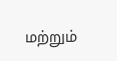மற்றும்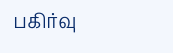பகிர்வு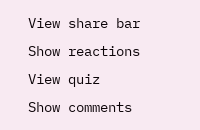View share bar
Show reactions
View quiz
Show comments